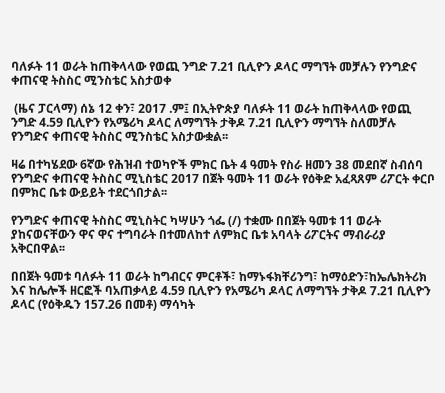ባለፉት 11 ወራት ከጠቅላላው የወጪ ንግድ 7.21 ቢሊዮን ዶላር ማግኘት መቻሉን የንግድና ቀጠናዊ ትስስር ሚንስቴር አስታወቀ

 (ዜና ፓርላማ) ሰኔ 12 ቀን፣ 2017 .ም፤ በኢትዮጵያ ባለፉት 11 ወራት ከጠቅላላው የወጪ ንግድ 4.59 ቢሊዮን የአሜሪካ ዶላር ለማግኘት ታቅዶ 7.21 ቢሊዮን ማግኘት ስለመቻሉ የንግድና ቀጠናዊ ትስስር ሚንስቴር አስታውቋል፡፡

ዛሬ በተካሄደው 6ኛው የሕዝብ ተወካዮች ምክር ቤት 4 ዓመት የስራ ዘመን 38 መደበኛ ስብሰባ የንግድና ቀጠናዊ ትስስር ሚኒስቴር 2017 በጀት ዓመት 11 ወራት የዕቅድ አፈጻጸም ሪፖርት ቀርቦ በምክር ቤቱ ውይይት ተደርጎበታል፡፡

የንግድና ቀጠናዊ ትስስር ሚኒስትር ካሣሁን ጎፌ (/) ተቋሙ በበጀት ዓመቱ 11 ወራት ያከናወናቸውን ዋና ዋና ተግባራት በተመለከተ ለምክር ቤቱ አባላት ሪፖርትና ማብራሪያ አቅርበዋል፡፡

በበጀት ዓመቱ ባለፉት 11 ወራት ከግብርና ምርቶች፣ ከማኑፋክቸሪንግ፣ ከማዕድን፣ከኤሌክትሪክ እና ከሌሎች ዘርፎች ባአጠቃላይ 4.59 ቢሊዮን የአሜሪካ ዶላር ለማግኘት ታቅዶ 7.21 ቢሊዮን ዶላር (የዕቅዱን 157.26 በመቶ) ማሳካት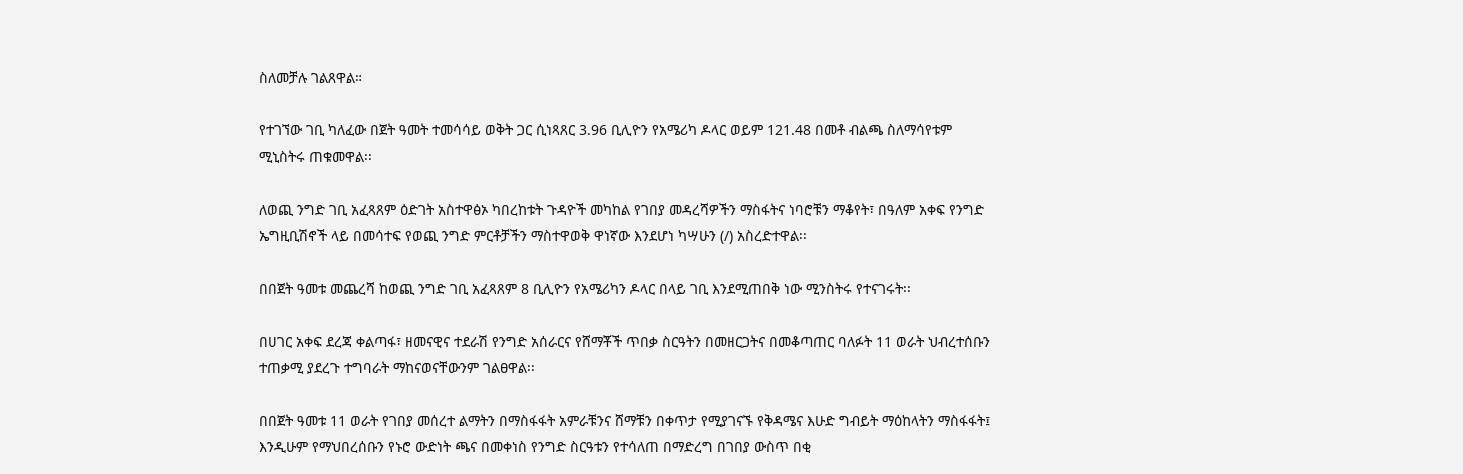ስለመቻሉ ገልጸዋል።

የተገኘው ገቢ ካለፈው በጀት ዓመት ተመሳሳይ ወቅት ጋር ሲነጻጸር 3.96 ቢሊዮን የአሜሪካ ዶላር ወይም 121.48 በመቶ ብልጫ ስለማሳየቱም ሚኒስትሩ ጠቁመዋል፡፡

ለወጪ ንግድ ገቢ አፈጻጸም ዕድገት አስተዋፅኦ ካበረከቱት ጉዳዮች መካከል የገበያ መዳረሻዎችን ማስፋትና ነባሮቹን ማቆየት፣ በዓለም አቀፍ የንግድ ኤግዚቢሽኖች ላይ በመሳተፍ የወጪ ንግድ ምርቶቻችን ማስተዋወቅ ዋነኛው እንደሆነ ካሣሁን (/) አስረድተዋል፡፡

በበጀት ዓመቱ መጨረሻ ከወጪ ንግድ ገቢ አፈጻጸም 8 ቢሊዮን የአሜሪካን ዶላር በላይ ገቢ እንደሚጠበቅ ነው ሚንስትሩ የተናገሩት፡፡

በሀገር አቀፍ ደረጃ ቀልጣፋ፣ ዘመናዊና ተደራሽ የንግድ አሰራርና የሸማቾች ጥበቃ ስርዓትን በመዘርጋትና በመቆጣጠር ባለፉት 11 ወራት ህብረተሰቡን ተጠቃሚ ያደረጉ ተግባራት ማከናወናቸውንም ገልፀዋል፡፡

በበጀት ዓመቱ 11 ወራት የገበያ መሰረተ ልማትን በማስፋፋት አምራቹንና ሸማቹን በቀጥታ የሚያገናኙ የቅዳሜና እሁድ ግብይት ማዕከላትን ማስፋፋት፤ እንዲሁም የማህበረሰቡን የኑሮ ውድነት ጫና በመቀነስ የንግድ ስርዓቱን የተሳለጠ በማድረግ በገበያ ውስጥ በቂ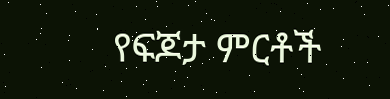የፍጆታ ምርቶች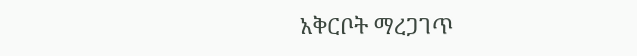አቅርቦት ማረጋገጥ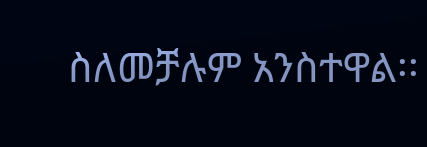ስለመቻሉም አንስተዋል፡፡